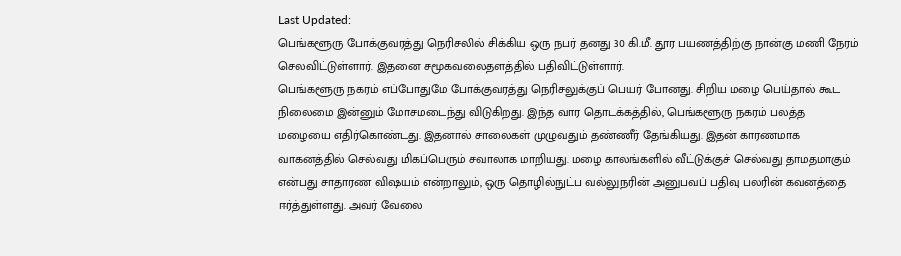Last Updated:
பெங்களூரு போக்குவரத்து நெரிசலில் சிக்கிய ஒரு நபர் தனது 30 கி.மீ. தூர பயணத்திற்கு நான்கு மணி நேரம் செலவிட்டுள்ளார். இதனை சமூகவலைதளத்தில் பதிவிட்டுள்ளார்.
பெங்களூரு நகரம் எப்போதுமே போக்குவரத்து நெரிசலுக்குப் பெயர் போனது. சிறிய மழை பெய்தால் கூட நிலைமை இன்னும் மோசமடைந்து விடுகிறது. இந்த வார தொடக்கத்தில், பெங்களூரு நகரம் பலத்த மழையை எதிர்கொண்டது. இதனால் சாலைகள் முழுவதும் தண்ணீர் தேங்கியது. இதன் காரணமாக வாகனத்தில் செல்வது மிகப்பெரும் சவாலாக மாறியது. மழை காலங்களில் வீட்டுக்குச் செல்வது தாமதமாகும் என்பது சாதாரண விஷயம் என்றாலும், ஒரு தொழில்நுட்ப வல்லுநரின் அனுபவப் பதிவு பலரின் கவனத்தை ஈர்த்துள்ளது. அவர் வேலை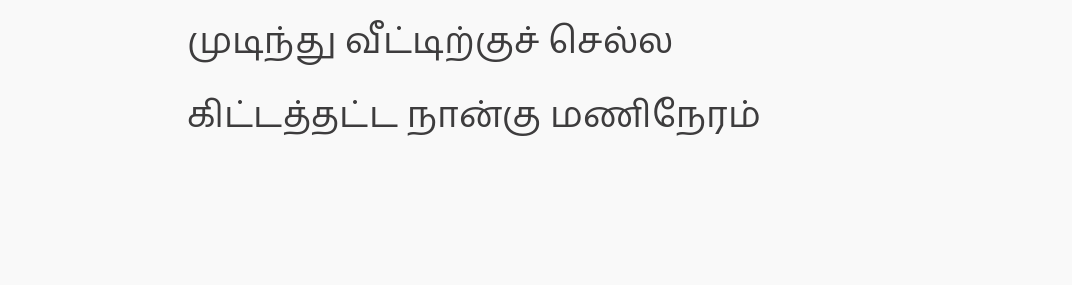முடிந்து வீட்டிற்குச் செல்ல கிட்டத்தட்ட நான்கு மணிநேரம்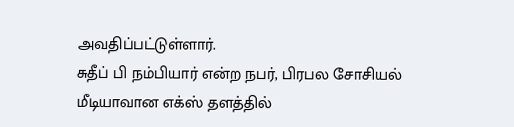அவதிப்பட்டுள்ளார்.
சுதீப் பி நம்பியார் என்ற நபர், பிரபல சோசியல் மீடியாவான எக்ஸ் தளத்தில்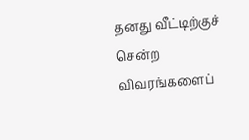தனது வீட்டிற்குச் சென்ற விவரங்களைப்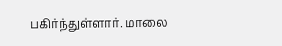பகிர்ந்துள்ளார். மாலை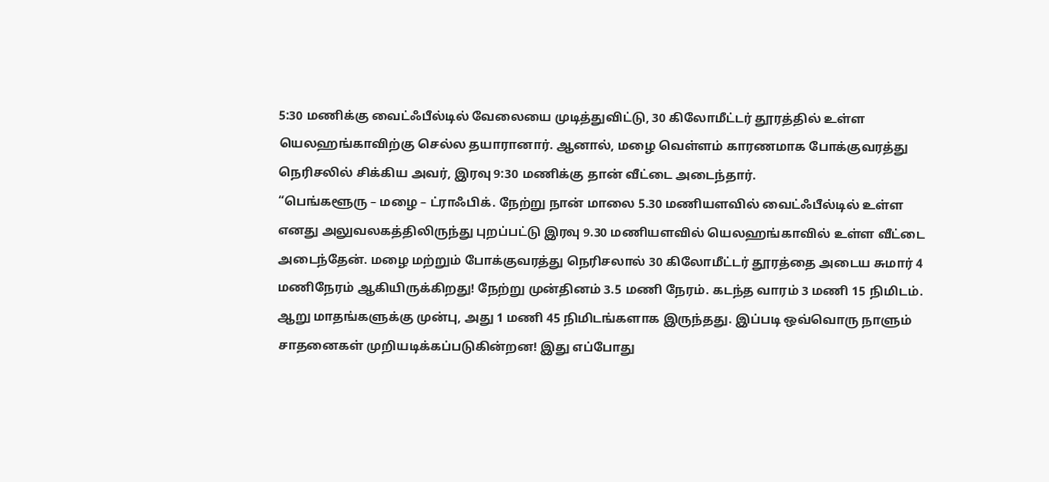5:30 மணிக்கு வைட்ஃபீல்டில் வேலையை முடித்துவிட்டு, 30 கிலோமீட்டர் தூரத்தில் உள்ள யெலஹங்காவிற்கு செல்ல தயாரானார். ஆனால், மழை வெள்ளம் காரணமாக போக்குவரத்து நெரிசலில் சிக்கிய அவர், இரவு 9:30 மணிக்கு தான் வீட்டை அடைந்தார்.
“பெங்களூரு – மழை – ட்ராஃபிக். நேற்று நான் மாலை 5.30 மணியளவில் வைட்ஃபீல்டில் உள்ள எனது அலுவலகத்திலிருந்து புறப்பட்டு இரவு 9.30 மணியளவில் யெலஹங்காவில் உள்ள வீட்டை அடைந்தேன். மழை மற்றும் போக்குவரத்து நெரிசலால் 30 கிலோமீட்டர் தூரத்தை அடைய சுமார் 4 மணிநேரம் ஆகியிருக்கிறது! நேற்று முன்தினம் 3.5 மணி நேரம். கடந்த வாரம் 3 மணி 15 நிமிடம். ஆறு மாதங்களுக்கு முன்பு, அது 1 மணி 45 நிமிடங்களாக இருந்தது. இப்படி ஒவ்வொரு நாளும் சாதனைகள் முறியடிக்கப்படுகின்றன! இது எப்போது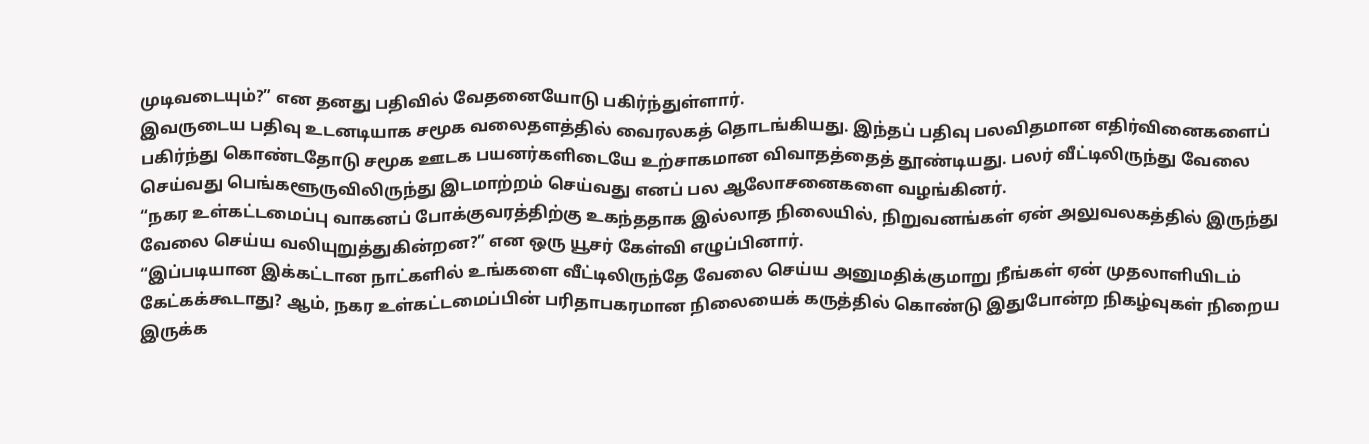முடிவடையும்?” என தனது பதிவில் வேதனையோடு பகிர்ந்துள்ளார்.
இவருடைய பதிவு உடனடியாக சமூக வலைதளத்தில் வைரலகத் தொடங்கியது. இந்தப் பதிவு பலவிதமான எதிர்வினைகளைப் பகிர்ந்து கொண்டதோடு சமூக ஊடக பயனர்களிடையே உற்சாகமான விவாதத்தைத் தூண்டியது. பலர் வீட்டிலிருந்து வேலை செய்வது பெங்களூருவிலிருந்து இடமாற்றம் செய்வது எனப் பல ஆலோசனைகளை வழங்கினர்.
“நகர உள்கட்டமைப்பு வாகனப் போக்குவரத்திற்கு உகந்ததாக இல்லாத நிலையில், நிறுவனங்கள் ஏன் அலுவலகத்தில் இருந்து வேலை செய்ய வலியுறுத்துகின்றன?” என ஒரு யூசர் கேள்வி எழுப்பினார்.
“இப்படியான இக்கட்டான நாட்களில் உங்களை வீட்டிலிருந்தே வேலை செய்ய அனுமதிக்குமாறு நீங்கள் ஏன் முதலாளியிடம் கேட்கக்கூடாது? ஆம், நகர உள்கட்டமைப்பின் பரிதாபகரமான நிலையைக் கருத்தில் கொண்டு இதுபோன்ற நிகழ்வுகள் நிறைய இருக்க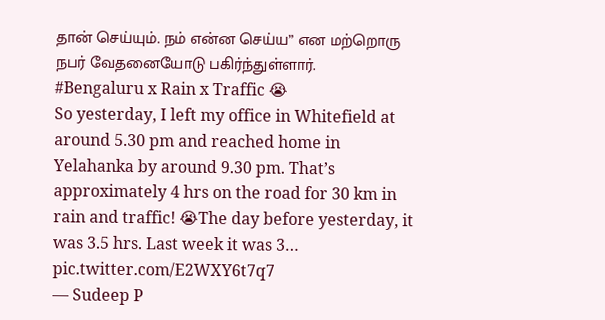தான் செய்யும். நம் என்ன செய்ய” என மற்றொரு நபர் வேதனையோடு பகிர்ந்துள்ளார்.
#Bengaluru x Rain x Traffic 😭
So yesterday, I left my office in Whitefield at around 5.30 pm and reached home in Yelahanka by around 9.30 pm. That’s approximately 4 hrs on the road for 30 km in rain and traffic! 😭The day before yesterday, it was 3.5 hrs. Last week it was 3… pic.twitter.com/E2WXY6t7q7
— Sudeep P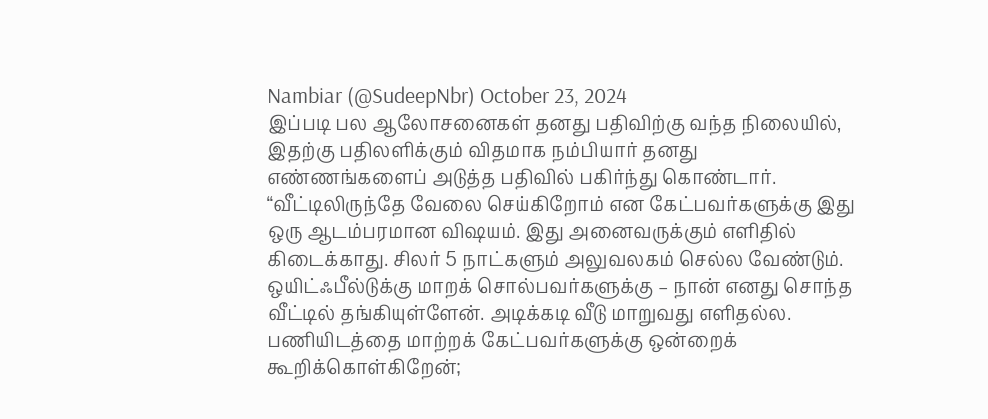Nambiar (@SudeepNbr) October 23, 2024
இப்படி பல ஆலோசனைகள் தனது பதிவிற்கு வந்த நிலையில், இதற்கு பதிலளிக்கும் விதமாக நம்பியார் தனது எண்ணங்களைப் அடுத்த பதிவில் பகிர்ந்து கொண்டார். “வீட்டிலிருந்தே வேலை செய்கிறோம் என கேட்பவர்களுக்கு இது ஒரு ஆடம்பரமான விஷயம். இது அனைவருக்கும் எளிதில் கிடைக்காது. சிலர் 5 நாட்களும் அலுவலகம் செல்ல வேண்டும். ஒயிட்ஃபீல்டுக்கு மாறக் சொல்பவர்களுக்கு – நான் எனது சொந்த வீட்டில் தங்கியுள்ளேன். அடிக்கடி வீடு மாறுவது எளிதல்ல. பணியிடத்தை மாற்றக் கேட்பவர்களுக்கு ஒன்றைக் கூறிக்கொள்கிறேன்;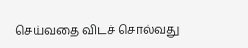செய்வதை விடச் சொல்வது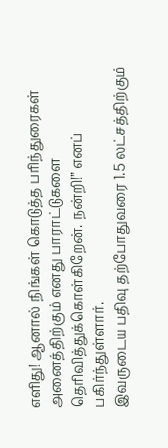எளிது! ஆனால் நிங்கள் கொடுத்த பரிந்துரைகள் அனைத்திற்கும் எனது பாராட்டுகளை தெரிவித்துக்கொள்கிறேன். நன்றி!” எனப் பகிர்ந்துள்ளார்.
இவருடைய பதிவு தற்போதுவரை 1.5 லட்சத்திற்கும்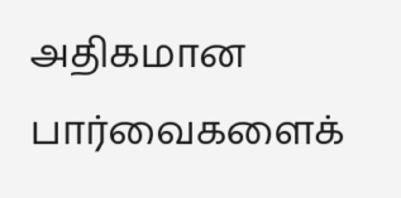அதிகமான பார்வைகளைக்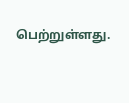பெற்றுள்ளது.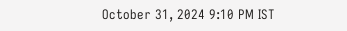October 31, 2024 9:10 PM IST